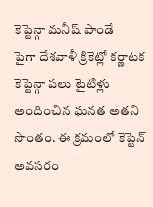కెప్టెన్గా మనీష్ పాండే
పైగా దేశవాళీ క్రికెట్లో కర్ణాటక కెప్టెన్గా పలు టైటిళ్లు అందించిన ఘనత అతని సొంతం. ఈ క్రమంలో కెప్టెన్ అవసరం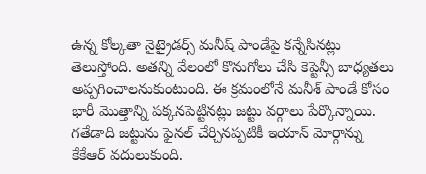ఉన్న కోల్కతా నైట్రైడర్స్ మనీష్ పాండేపై కన్నేసినట్లు తెలుస్తోంది. అతన్ని వేలంలో కొనుగోలు చేసి కెప్టెన్సీ బాధ్యతలు అప్పగించాలనుకుంటుంది. ఈ క్రమంలోనే మనీశ్ పాండే కోసం భారీ మొత్తాన్ని పక్కనపెట్టినట్లు జట్టు వర్గాలు పేర్కొన్నాయి. గతేడాది జట్టును ఫైనల్ చేర్చినప్పటికీ ఇయాన్ మోర్గాన్ను కేకేఆర్ వదులుకుంది.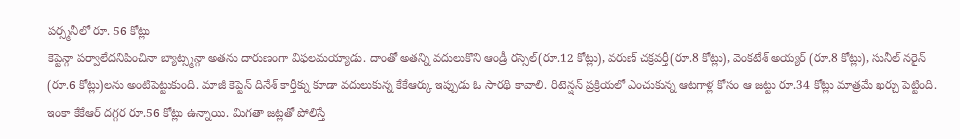పర్స్మనీలో రూ. 56 కోట్లు
కెప్టెన్గా పర్వాలేదనిపించినా బ్యాట్స్మన్గా అతను దారుణంగా విఫలమయ్యాడు. దాంతో అతన్ని వదులుకొని ఆండ్రీ రస్సెల్(రూ.12 కోట్లు), వరుణ్ చక్రవర్తీ(రూ.8 కోట్లు), వెంకటేశ్ అయ్యర్ (రూ.8 కోట్లు), సునీల్ నరైన్ (రూ.6 కోట్లు)లను అంటిపెట్టుకుంది. మాజీ కెప్టెన్ దినేశ్ కార్తీక్ను కూడా వదులుకున్న కేకేఆర్కు ఇప్పుడు ఓ సారథి కావాలి. రిటెన్షన్ ప్రక్రియలో ఎంచుకున్న ఆటగాళ్ల కోసం ఆ జట్టు రూ.34 కోట్లు మాత్రమే ఖర్చు పెట్టింది. ఇంకా కేకేఆర్ దగ్గర రూ.56 కోట్లు ఉన్నాయి. మిగతా జట్లతో పోలిస్తే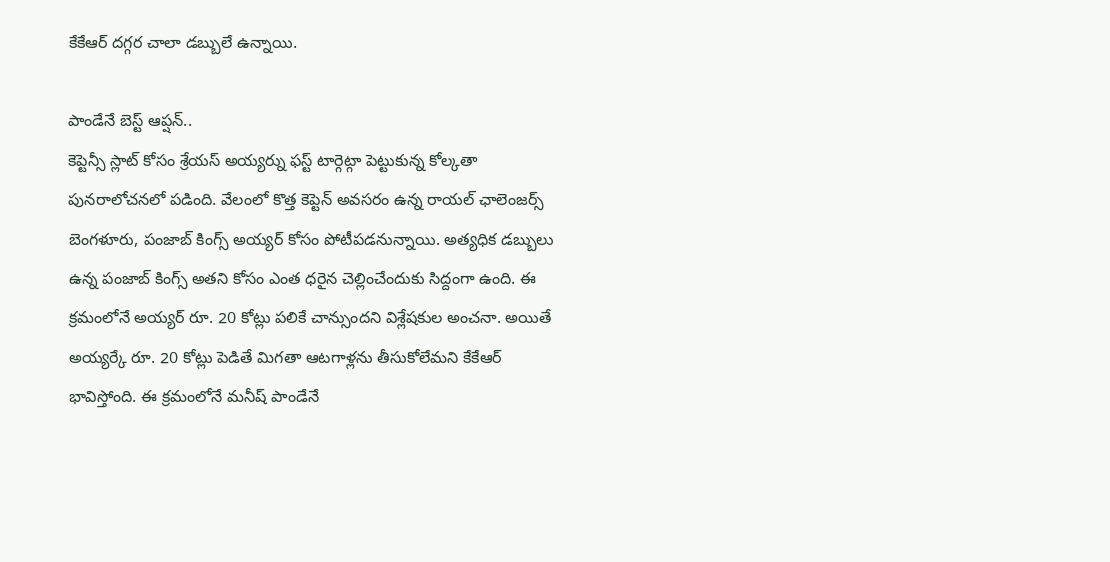కేకేఆర్ దగ్గర చాలా డబ్బులే ఉన్నాయి.

పాండేనే బెస్ట్ ఆప్షన్..
కెప్టెన్సీ స్లాట్ కోసం శ్రేయస్ అయ్యర్ను ఫస్ట్ టార్గెట్గా పెట్టుకున్న కోల్కతా పునరాలోచనలో పడింది. వేలంలో కొత్త కెప్టెన్ అవసరం ఉన్న రాయల్ ఛాలెంజర్స్ బెంగళూరు, పంజాబ్ కింగ్స్ అయ్యర్ కోసం పోటీపడనున్నాయి. అత్యధిక డబ్బులు ఉన్న పంజాబ్ కింగ్స్ అతని కోసం ఎంత ధరైన చెల్లించేందుకు సిద్దంగా ఉంది. ఈ క్రమంలోనే అయ్యర్ రూ. 20 కోట్లు పలికే చాన్సుందని విశ్లేషకుల అంచనా. అయితే అయ్యర్కే రూ. 20 కోట్లు పెడితే మిగతా ఆటగాళ్లను తీసుకోలేమని కేకేఆర్ భావిస్తోంది. ఈ క్రమంలోనే మనీష్ పాండేనే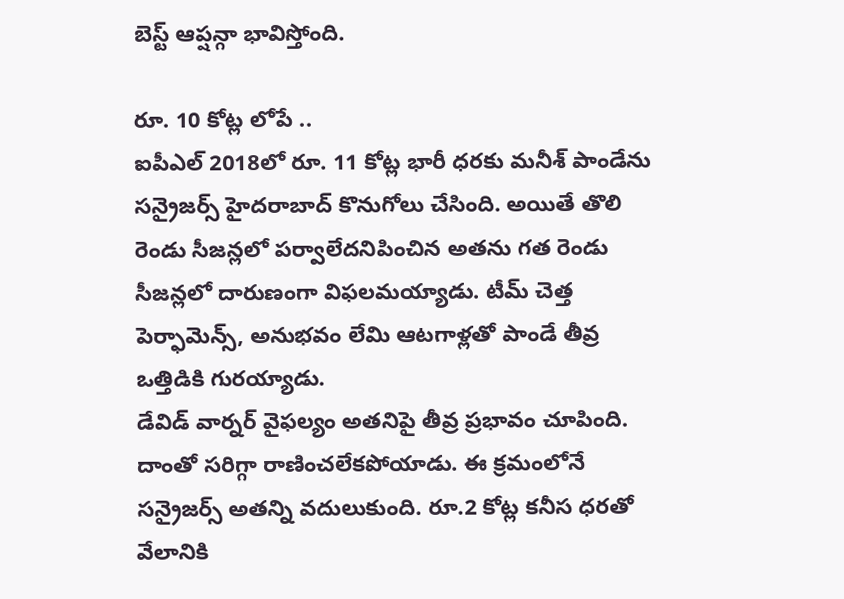బెస్ట్ ఆప్షన్గా భావిస్తోంది.

రూ. 10 కోట్ల లోపే ..
ఐపీఎల్ 2018లో రూ. 11 కోట్ల భారీ ధరకు మనీశ్ పాండేను సన్రైజర్స్ హైదరాబాద్ కొనుగోలు చేసింది. అయితే తొలి రెండు సీజన్లలో పర్వాలేదనిపించిన అతను గత రెండు సీజన్లలో దారుణంగా విఫలమయ్యాడు. టీమ్ చెత్త పెర్ఫామెన్స్, అనుభవం లేమి ఆటగాళ్లతో పాండే తీవ్ర ఒత్తిడికి గురయ్యాడు.
డేవిడ్ వార్నర్ వైఫల్యం అతనిపై తీవ్ర ప్రభావం చూపింది. దాంతో సరిగ్గా రాణించలేకపోయాడు. ఈ క్రమంలోనే సన్రైజర్స్ అతన్ని వదులుకుంది. రూ.2 కోట్ల కనీస ధరతో వేలానికి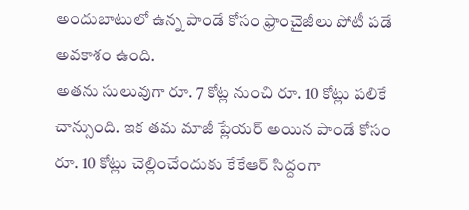అందుబాటులో ఉన్న పాండే కోసం ఫ్రాంచైజీలు పోటీ పడే అవకాశం ఉంది.
అతను సులువుగా రూ. 7 కోట్ల నుంచి రూ. 10 కోట్లు పలికే చాన్సుంది. ఇక తమ మాజీ ప్లేయర్ అయిన పాండే కోసం రూ. 10 కోట్లు చెల్లించేందుకు కేకేఆర్ సిద్దంగా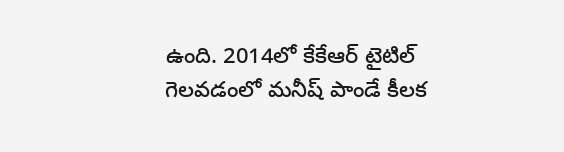ఉంది. 2014లో కేకేఆర్ టైటిల్ గెలవడంలో మనీష్ పాండే కీలక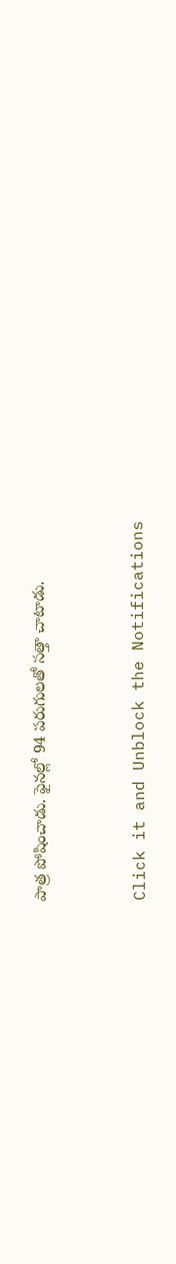పాత్ర పోషించాడు. ఫైనల్లో 94 పరుగులతో సత్తా చాటాడు.


Click it and Unblock the Notifications